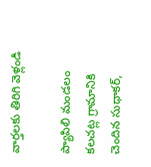వార్తలకు తిరిగి వెళ్లండి

ప్యాపిలి మండలం కలచట్ల గ్రామానికి చెందిన సుధాకర్,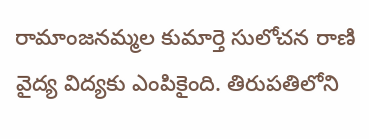రామాంజనమ్మల కుమార్తె సులోచన రాణి వైద్య విద్యకు ఎంపికైంది. తిరుపతిలోని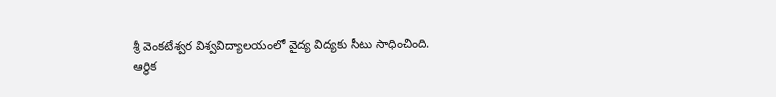శ్రీ వెంకటేశ్వర విశ్వవిద్యాలయంలో వైద్య విద్యకు సీటు సాధించింది.
ఆర్థిక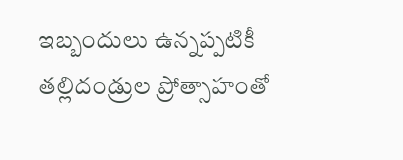ఇబ్బందులు ఉన్నప్పటికీ తల్లిదండ్రుల ప్రోత్సాహంతో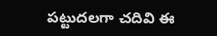పట్టుదలగా చదివి ఈ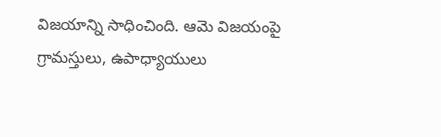విజయాన్ని సాధించింది. ఆమె విజయంపై గ్రామస్తులు, ఉపాధ్యాయులు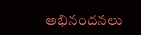అభినందనలు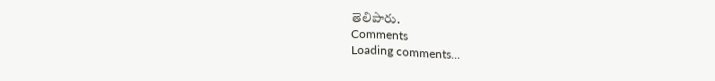తెలిపారు.
Comments
Loading comments...